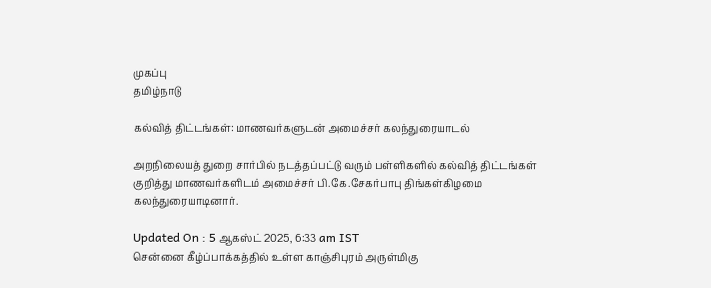முகப்பு
தமிழ்நாடு

கல்வித் திட்டங்கள்: மாணவர்களுடன் அமைச்சர் கலந்துரையாடல்

அறநிலையத் துறை சார்பில் நடத்தப்பட்டு வரும் பள்ளிகளில் கல்வித் திட்டங்கள் குறித்து மாணவர்களிடம் அமைச்சர் பி.கே.சேகர்பாபு திங்கள்கிழமை கலந்துரையாடினார்.

Updated On : 5 ஆகஸ்ட் 2025, 6:33 am IST
சென்னை கீழ்ப்பாக்கத்தில் உள்ள காஞ்சிபுரம் அருள்மிகு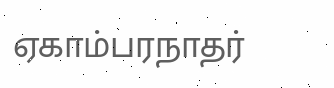ஏகாம்பரநாதர்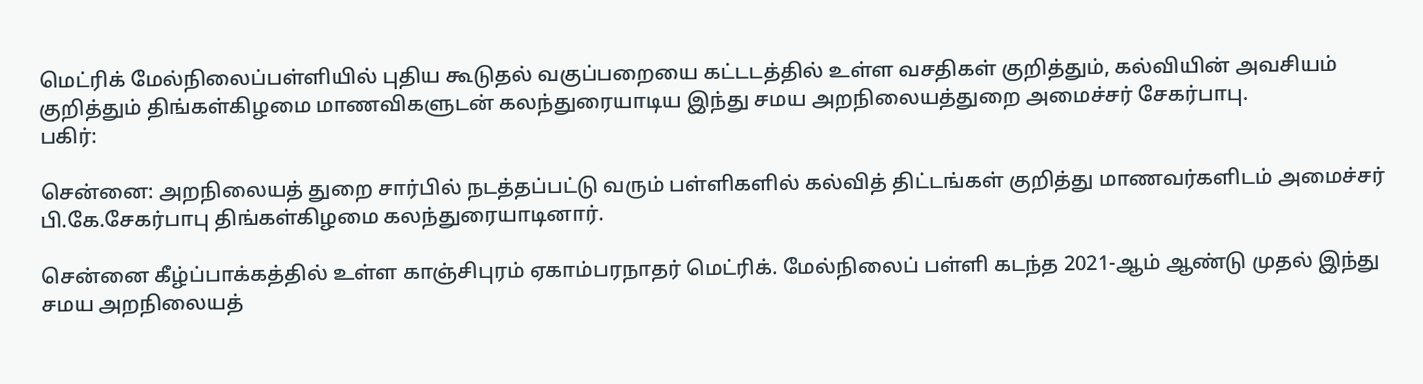மெட்ரிக் மேல்நிலைப்பள்ளியில் புதிய கூடுதல் வகுப்பறையை கட்டடத்தில் உள்ள வசதிகள் குறித்தும், கல்வியின் அவசியம் குறித்தும் திங்கள்கிழமை மாணவிகளுடன் கலந்துரையாடிய இந்து சமய அறநிலையத்துறை அமைச்சர் சேகர்பாபு.
பகிர்:

சென்னை: அறநிலையத் துறை சார்பில் நடத்தப்பட்டு வரும் பள்ளிகளில் கல்வித் திட்டங்கள் குறித்து மாணவர்களிடம் அமைச்சர் பி.கே.சேகர்பாபு திங்கள்கிழமை கலந்துரையாடினார்.

சென்னை கீழ்ப்பாக்கத்தில் உள்ள காஞ்சிபுரம் ஏகாம்பரநாதர் மெட்ரிக். மேல்நிலைப் பள்ளி கடந்த 2021-ஆம் ஆண்டு முதல் இந்து சமய அறநிலையத்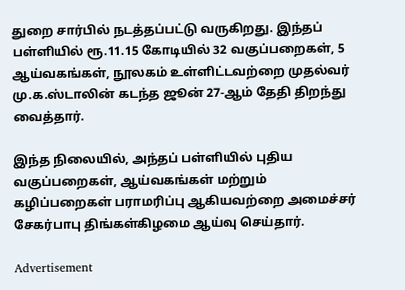துறை சார்பில் நடத்தப்பட்டு வருகிறது. இந்தப் பள்ளியில் ரூ.11.15 கோடியில் 32 வகுப்பறைகள், 5 ஆய்வகங்கள், நூலகம் உள்ளிட்டவற்றை முதல்வர் மு.க.ஸ்டாலின் கடந்த ஜூன் 27-ஆம் தேதி திறந்து வைத்தார்.

இந்த நிலையில், அந்தப் பள்ளியில் புதிய வகுப்பறைகள், ஆய்வகங்கள் மற்றும் கழிப்பறைகள் பராமரிப்பு ஆகியவற்றை அமைச்சர் சேகர்பாபு திங்கள்கிழமை ஆய்வு செய்தார்.

Advertisement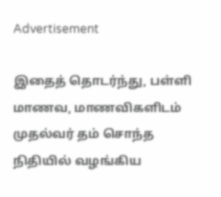Advertisement

இதைத் தொடர்ந்து, பள்ளி மாணவ, மாணவிகளிடம் முதல்வர் தம் சொந்த நிதியில் வழங்கிய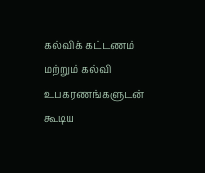கல்விக் கட்டணம் மற்றும் கல்வி உபகரணங்களுடன் கூடிய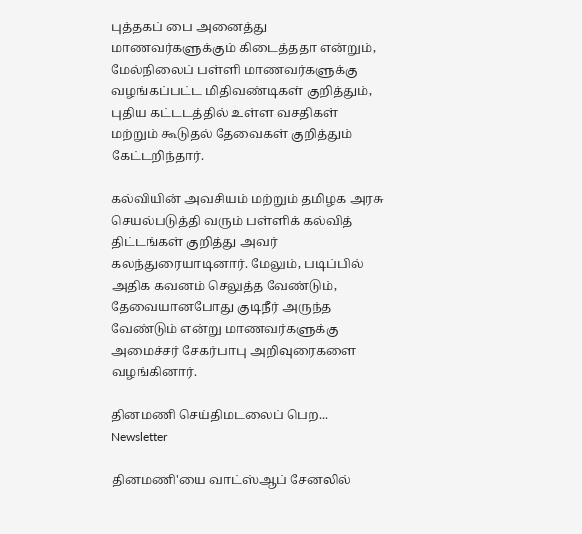புத்தகப் பை அனைத்து மாணவர்களுக்கும் கிடைத்ததா என்றும், மேல்நிலைப் பள்ளி மாணவர்களுக்கு வழங்கப்பட்ட மிதிவண்டிகள் குறித்தும், புதிய கட்டடத்தில் உள்ள வசதிகள் மற்றும் கூடுதல் தேவைகள் குறித்தும் கேட்டறிந்தார்.

கல்வியின் அவசியம் மற்றும் தமிழக அரசு செயல்படுத்தி வரும் பள்ளிக் கல்வித் திட்டங்கள் குறித்து அவர் கலந்துரையாடினார். மேலும், படிப்பில் அதிக கவனம் செலுத்த வேண்டும், தேவையானபோது குடிநீர் அருந்த வேண்டும் என்று மாணவர்களுக்கு அமைச்சர் சேகர்பாபு அறிவுரைகளை வழங்கினார்.

தினமணி செய்திமடலைப் பெற... Newsletter

தினமணி'யை வாட்ஸ்ஆப் சேனலில்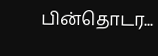பின்தொடர...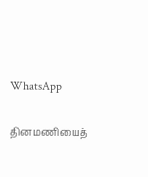WhatsApp

தினமணியைத்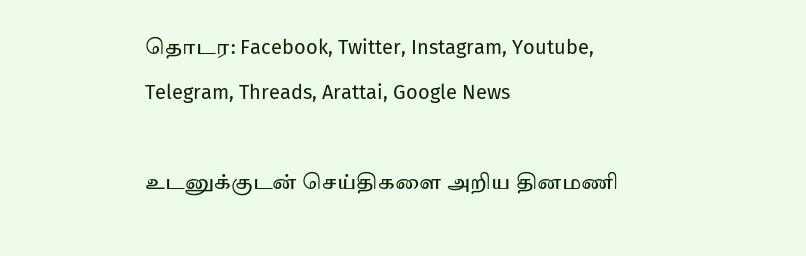தொடர: Facebook, Twitter, Instagram, Youtube, Telegram, Threads, Arattai, Google News

உடனுக்குடன் செய்திகளை அறிய தினமணி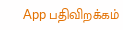App பதிவிறக்கம்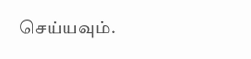செய்யவும்.